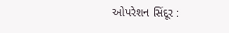ઓપરેશન સિંદૂર :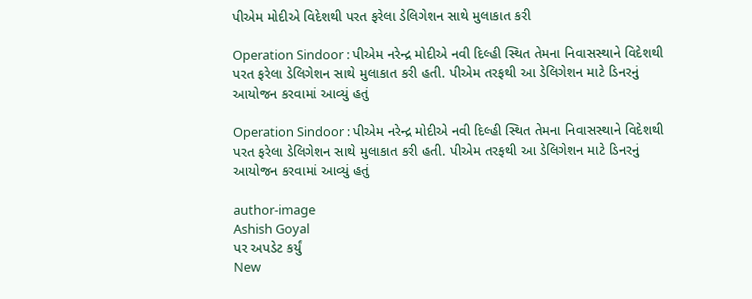પીએમ મોદીએ વિદેશથી પરત ફરેલા ડેલિગેશન સાથે મુલાકાત કરી

Operation Sindoor : પીએમ નરેન્દ્ર મોદીએ નવી દિલ્હી સ્થિત તેમના નિવાસસ્થાને વિદેશથી પરત ફરેલા ડેલિગેશન સાથે મુલાકાત કરી હતી. પીએમ તરફથી આ ડેલિગેશન માટે ડિનરનું આયોજન કરવામાં આવ્યું હતું

Operation Sindoor : પીએમ નરેન્દ્ર મોદીએ નવી દિલ્હી સ્થિત તેમના નિવાસસ્થાને વિદેશથી પરત ફરેલા ડેલિગેશન સાથે મુલાકાત કરી હતી. પીએમ તરફથી આ ડેલિગેશન માટે ડિનરનું આયોજન કરવામાં આવ્યું હતું

author-image
Ashish Goyal
પર અપડેટ કર્યું
New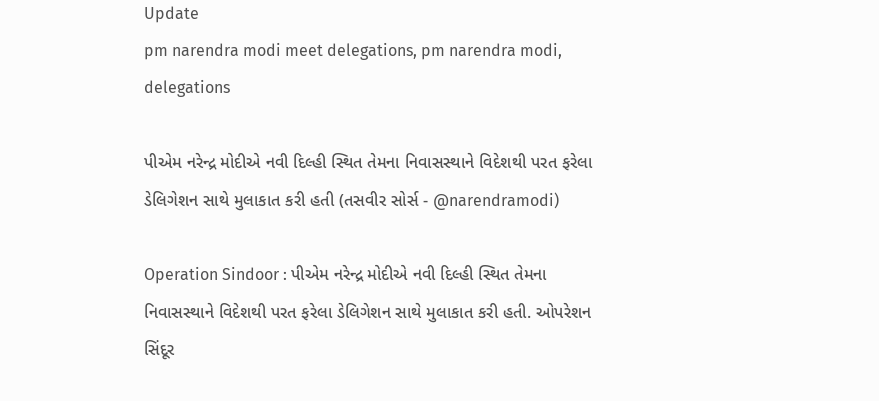Update
pm narendra modi meet delegations, pm narendra modi, delegations

પીએમ નરેન્દ્ર મોદીએ નવી દિલ્હી સ્થિત તેમના નિવાસસ્થાને વિદેશથી પરત ફરેલા ડેલિગેશન સાથે મુલાકાત કરી હતી (તસવીર સોર્સ - @narendramodi)

Operation Sindoor : પીએમ નરેન્દ્ર મોદીએ નવી દિલ્હી સ્થિત તેમના નિવાસસ્થાને વિદેશથી પરત ફરેલા ડેલિગેશન સાથે મુલાકાત કરી હતી. ઓપરેશન સિંદૂર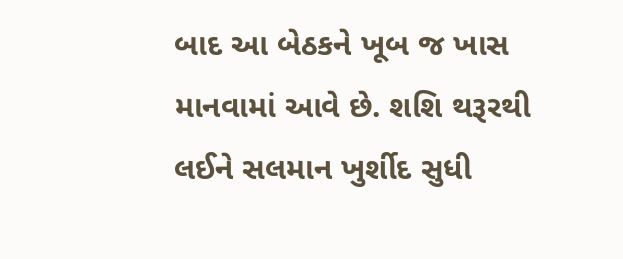બાદ આ બેઠકને ખૂબ જ ખાસ માનવામાં આવે છે. શશિ થરૂરથી લઈને સલમાન ખુર્શીદ સુધી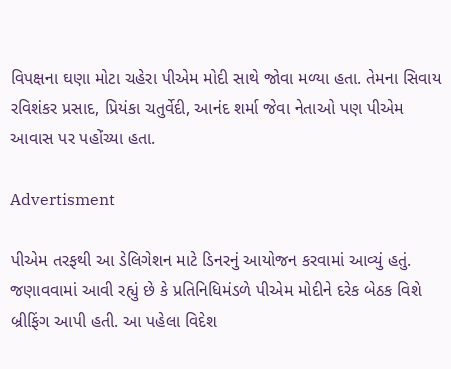વિપક્ષના ઘણા મોટા ચહેરા પીએમ મોદી સાથે જોવા મળ્યા હતા. તેમના સિવાય રવિશંકર પ્રસાદ, પ્રિયંકા ચતુર્વેદી, આનંદ શર્મા જેવા નેતાઓ પણ પીએમ આવાસ પર પહોંચ્યા હતા.

Advertisment

પીએમ તરફથી આ ડેલિગેશન માટે ડિનરનું આયોજન કરવામાં આવ્યું હતું. જણાવવામાં આવી રહ્યું છે કે પ્રતિનિધિમંડળે પીએમ મોદીને દરેક બેઠક વિશે બ્રીફિંગ આપી હતી. આ પહેલા વિદેશ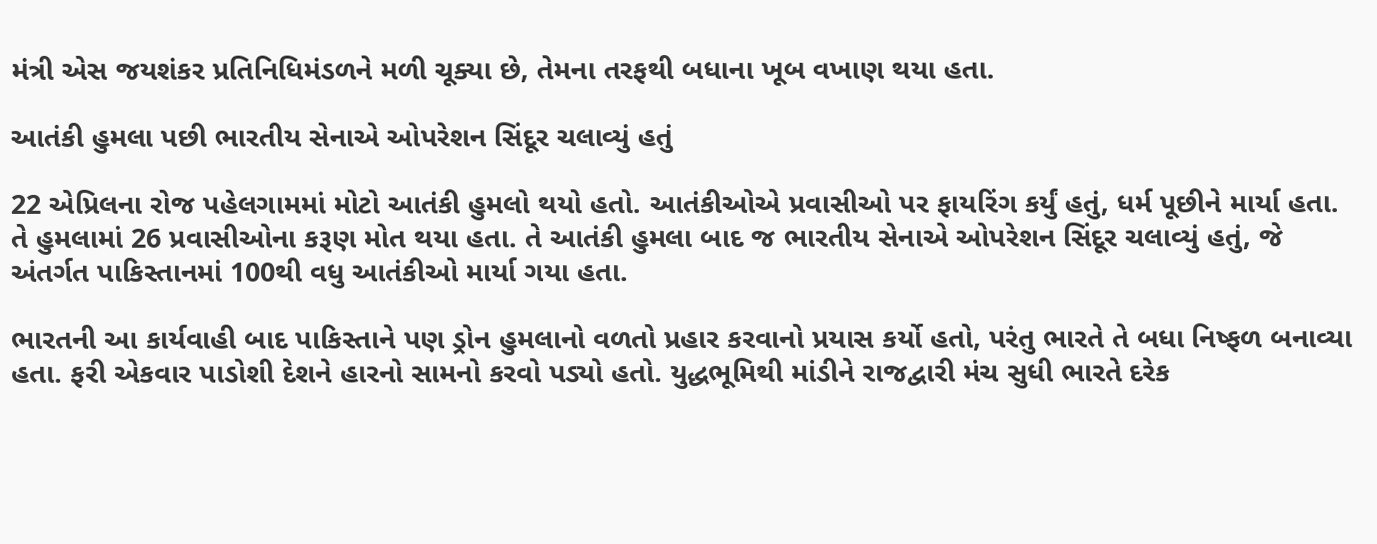મંત્રી એસ જયશંકર પ્રતિનિધિમંડળને મળી ચૂક્યા છે, તેમના તરફથી બધાના ખૂબ વખાણ થયા હતા.

આતંકી હુમલા પછી ભારતીય સેનાએ ઓપરેશન સિંદૂર ચલાવ્યું હતું

22 એપ્રિલના રોજ પહેલગામમાં મોટો આતંકી હુમલો થયો હતો. આતંકીઓએ પ્રવાસીઓ પર ફાયરિંગ કર્યું હતું, ધર્મ પૂછીને માર્યા હતા. તે હુમલામાં 26 પ્રવાસીઓના કરૂણ મોત થયા હતા. તે આતંકી હુમલા બાદ જ ભારતીય સેનાએ ઓપરેશન સિંદૂર ચલાવ્યું હતું, જે અંતર્ગત પાકિસ્તાનમાં 100થી વધુ આતંકીઓ માર્યા ગયા હતા.

ભારતની આ કાર્યવાહી બાદ પાકિસ્તાને પણ ડ્રોન હુમલાનો વળતો પ્રહાર કરવાનો પ્રયાસ કર્યો હતો, પરંતુ ભારતે તે બધા નિષ્ફળ બનાવ્યા હતા. ફરી એકવાર પાડોશી દેશને હારનો સામનો કરવો પડ્યો હતો. યુદ્ધભૂમિથી માંડીને રાજદ્વારી મંચ સુધી ભારતે દરેક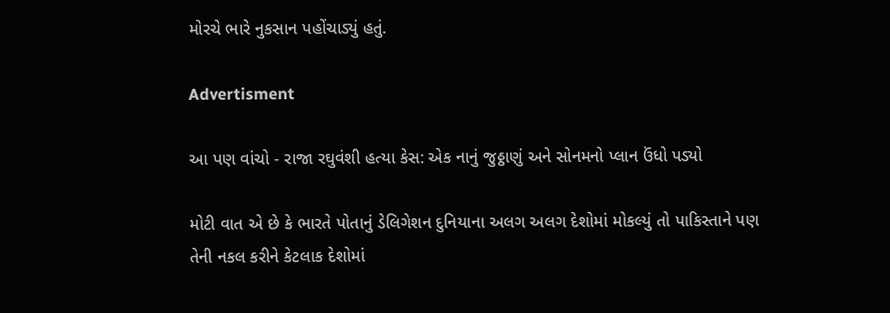મોરચે ભારે નુકસાન પહોંચાડ્યું હતું.

Advertisment

આ પણ વાંચો - રાજા રઘુવંશી હત્યા કેસ: એક નાનું જુઠ્ઠાણું અને સોનમનો પ્લાન ઉંધો પડ્યો

મોટી વાત એ છે કે ભારતે પોતાનું ડેલિગેશન દુનિયાના અલગ અલગ દેશોમાં મોકલ્યું તો પાકિસ્તાને પણ તેની નકલ કરીને કેટલાક દેશોમાં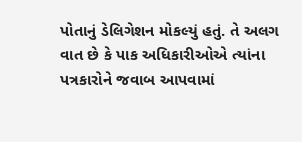પોતાનું ડેલિગેશન મોકલ્યું હતું. તે અલગ વાત છે કે પાક અધિકારીઓએ ત્યાંના પત્રકારોને જવાબ આપવામાં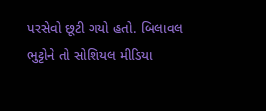પરસેવો છૂટી ગયો હતો. બિલાવલ ભુટ્ટોને તો સોશિયલ મીડિયા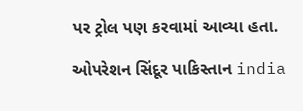પર ટ્રોલ પણ કરવામાં આવ્યા હતા.

ઓપરેશન સિંદૂર પાકિસ્તાન india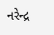નરેન્દ્ર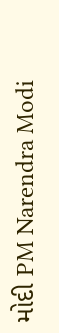મોદી PM Narendra Modi